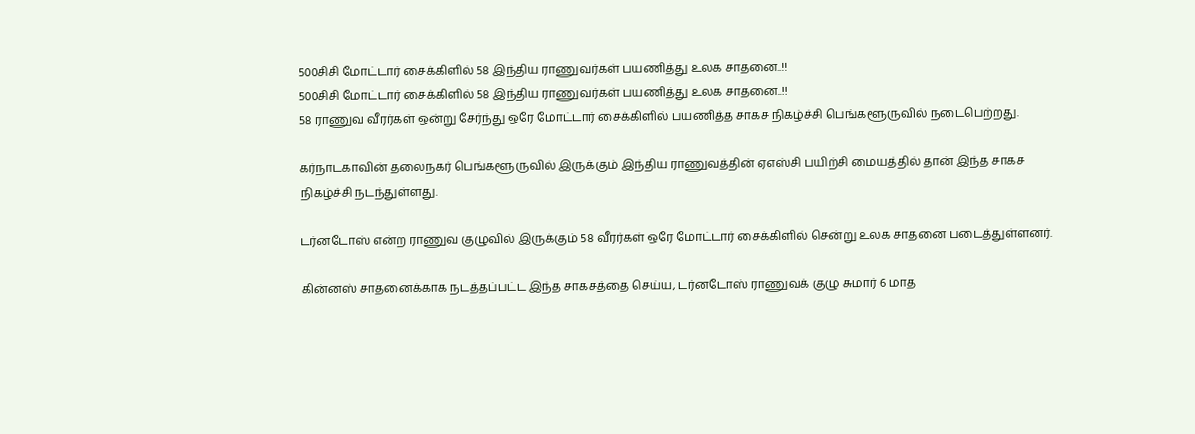500சிசி மோட்டார் சைக்கிளில் 58 இந்திய ராணுவர்கள் பயணித்து உலக சாதனை..!!
500சிசி மோட்டார் சைக்கிளில் 58 இந்திய ராணுவர்கள் பயணித்து உலக சாதனை..!!
58 ராணுவ வீரர்கள் ஒன்று சேர்ந்து ஒரே மோட்டார் சைக்கிளில் பயணித்த சாகச நிகழ்ச்சி பெங்களூருவில் நடைபெற்றது.

கர்நாடகாவின் தலைநகர் பெங்களூருவில் இருக்கும் இந்திய ராணுவத்தின் ஏஎஸ்சி பயிற்சி மையத்தில் தான் இந்த சாகச நிகழ்ச்சி நடந்துள்ளது.

டர்னடோஸ் என்ற ராணுவ குழுவில் இருக்கும் 58 வீரர்கள் ஒரே மோட்டார் சைக்கிளில் சென்று உலக சாதனை படைத்துள்ளனர்.

கின்னஸ் சாதனைக்காக நடத்தப்பட்ட இந்த சாகசத்தை செய்ய, டர்னடோஸ் ராணுவக் குழு சுமார் 6 மாத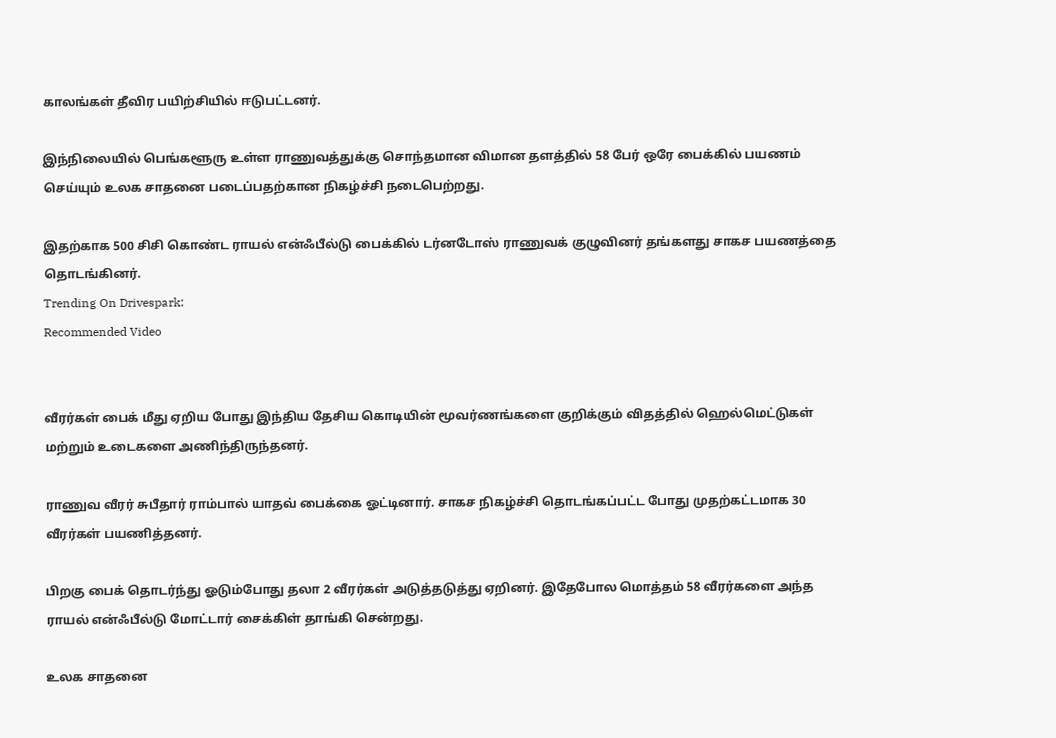காலங்கள் தீவிர பயிற்சியில் ஈடுபட்டனர்.

இந்நிலையில் பெங்களூரு உள்ள ராணுவத்துக்கு சொந்தமான விமான தளத்தில் 58 பேர் ஒரே பைக்கில் பயணம் செய்யும் உலக சாதனை படைப்பதற்கான நிகழ்ச்சி நடைபெற்றது.

இதற்காக 500 சிசி கொண்ட ராயல் என்ஃபீல்டு பைக்கில் டர்னடோஸ் ராணுவக் குழுவினர் தங்களது சாகச பயணத்தை தொடங்கினர்.
Trending On Drivespark:
Recommended Video


வீரர்கள் பைக் மீது ஏறிய போது இந்திய தேசிய கொடியின் மூவர்ணங்களை குறிக்கும் விதத்தில் ஹெல்மெட்டுகள் மற்றும் உடைகளை அணிந்திருந்தனர்.

ராணுவ வீரர் சுபீதார் ராம்பால் யாதவ் பைக்கை ஓட்டினார். சாகச நிகழ்ச்சி தொடங்கப்பட்ட போது முதற்கட்டமாக 30 வீரர்கள் பயணித்தனர்.

பிறகு பைக் தொடர்ந்து ஓடும்போது தலா 2 வீரர்கள் அடுத்தடுத்து ஏறினர். இதேபோல மொத்தம் 58 வீரர்களை அந்த ராயல் என்ஃபீல்டு மோட்டார் சைக்கிள் தாங்கி சென்றது.

உலக சாதனை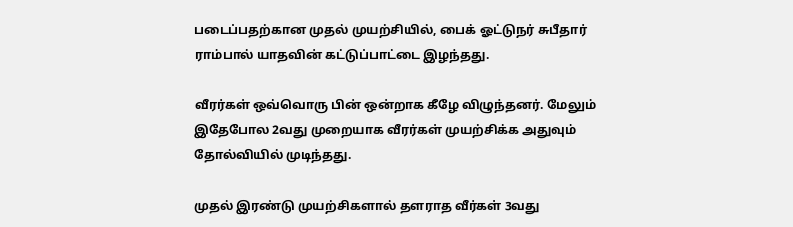படைப்பதற்கான முதல் முயற்சியில், பைக் ஓட்டுநர் சுபீதார் ராம்பால் யாதவின் கட்டுப்பாட்டை இழந்தது.

வீரர்கள் ஒவ்வொரு பின் ஒன்றாக கீழே விழுந்தனர். மேலும் இதேபோல 2வது முறையாக வீரர்கள் முயற்சிக்க அதுவும் தோல்வியில் முடிந்தது.

முதல் இரண்டு முயற்சிகளால் தளராத வீர்கள் 3வது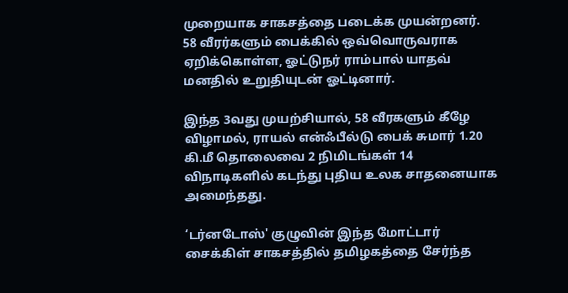முறையாக சாகசத்தை படைக்க முயன்றனர்.
58 வீரர்களும் பைக்கில் ஒவ்வொருவராக ஏறிக்கொள்ள, ஓட்டுநர் ராம்பால் யாதவ் மனதில் உறுதியுடன் ஓட்டினார்.

இந்த 3வது முயற்சியால், 58 வீரகளும் கீழே விழாமல், ராயல் என்ஃபீல்டு பைக் சுமார் 1.20 கி.மீ தொலைவை 2 நிமிடங்கள் 14 விநாடிகளில் கடந்து புதிய உலக சாதனையாக அமைந்தது.

‘டர்னடோஸ்' குழுவின் இந்த மோட்டார் சைக்கிள் சாகசத்தில் தமிழகத்தை சேர்ந்த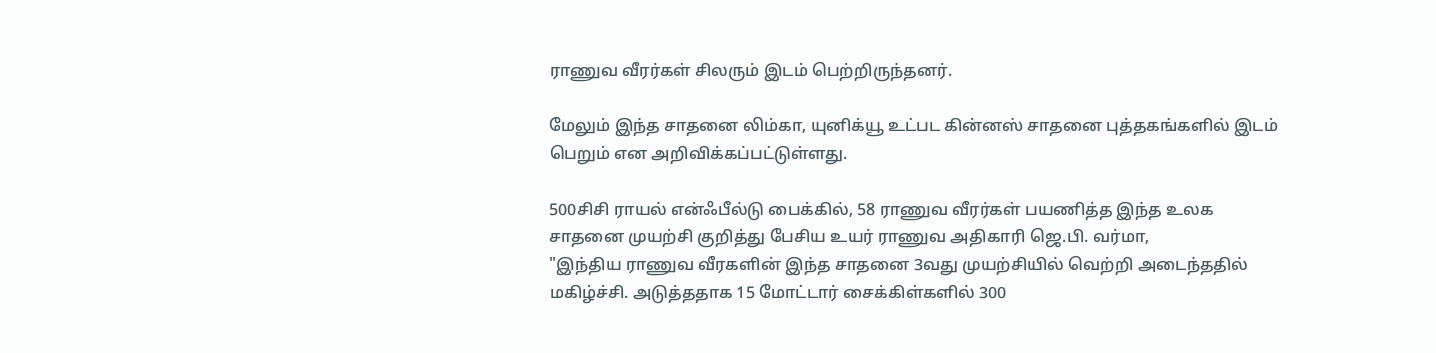ராணுவ வீரர்கள் சிலரும் இடம் பெற்றிருந்தனர்.

மேலும் இந்த சாதனை லிம்கா, யுனிக்யூ உட்பட கின்னஸ் சாதனை புத்தகங்களில் இடம் பெறும் என அறிவிக்கப்பட்டுள்ளது.

500சிசி ராயல் என்ஃபீல்டு பைக்கில், 58 ராணுவ வீரர்கள் பயணித்த இந்த உலக சாதனை முயற்சி குறித்து பேசிய உயர் ராணுவ அதிகாரி ஜெ.பி. வர்மா,
"இந்திய ராணுவ வீரகளின் இந்த சாதனை 3வது முயற்சியில் வெற்றி அடைந்ததில் மகிழ்ச்சி. அடுத்ததாக 15 மோட்டார் சைக்கிள்களில் 300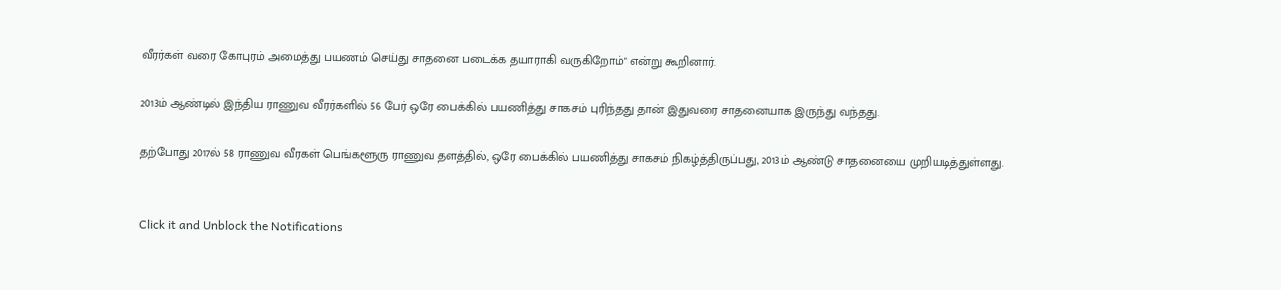வீரர்கள் வரை கோபுரம் அமைத்து பயணம் செய்து சாதனை படைக்க தயாராகி வருகிறோம்" என்று கூறினார்.

2013ம் ஆண்டில் இந்திய ராணுவ வீரர்களில் 56 பேர் ஒரே பைக்கில் பயணித்து சாகசம் புரிந்தது தான் இதுவரை சாதனையாக இருந்து வந்தது.

தற்போது 2017ல் 58 ராணுவ வீரகள் பெங்களூரு ராணுவ தளத்தில், ஒரே பைக்கில் பயணித்து சாகசம் நிகழ்த்திருப்பது, 2013ம் ஆண்டு சாதனையை முறியடித்துள்ளது.


Click it and Unblock the Notifications